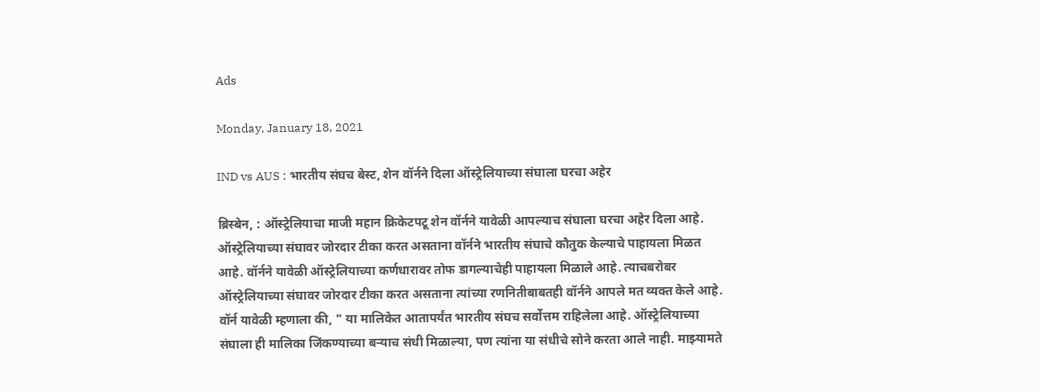Ads

Monday, January 18, 2021

IND vs AUS : भारतीय संघच बेस्ट, शेन वॉर्नने दिला ऑस्ट्रेलियाच्या संघाला घरचा अहेर

ब्रिस्बेन, : ऑस्ट्रेलियाचा माजी महान क्रिकेटपटू शेन वॉर्नने यावेळी आपल्याच संघाला घरचा अहेर दिला आहे. ऑस्ट्रेलियाच्या संघावर जोरदार टीका करत असताना वॉर्नने भारतीय संघाचे कौतुक केल्याचे पाहायला मिळत आहे. वॉर्नने यावेळी ऑस्ट्रेलियाच्या कर्णधारावर तोफ डागल्याचेही पाहायला मिळाले आहे. त्याचबरोबर ऑस्ट्रेलियाच्या संघावर जोरदार टीका करत असताना त्यांच्या रणनितीबाबतही वॉर्नने आपले मत व्यक्त केले आहे. वॉर्न यावेळी म्हणाला की, " या मालिकेत आतापर्यंत भारतीय संघच सर्वोत्तम राहिलेला आहे. ऑस्ट्रेलियाच्या संघाला ही मालिका जिंकण्याच्या बऱ्याच संधी मिळाल्या, पण त्यांना या संधीचे सोने करता आले नाही. माझ्यामते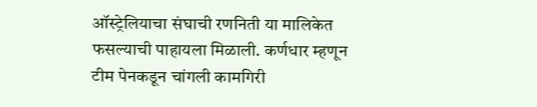ऑस्ट्रेलियाचा संघाची रणनिती या मालिकेत फसल्याची पाहायला मिळाली. कर्णधार म्हणून टीम पेनकडून चांगली कामगिरी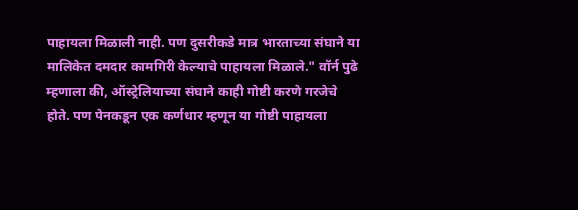पाहायला मिळाली नाही. पण दुसरीकडे मात्र भारताच्या संघाने या मालिकेत दमदार कामगिरी केल्याचे पाहायला मिळाले." वॉर्न पुढे म्हणाला की, ऑस्ट्रेलियाच्या संघाने काही गोष्टी करणे गरजेचे होते. पण पेनकडून एक कर्णधार म्हणून या गोष्टी पाहायला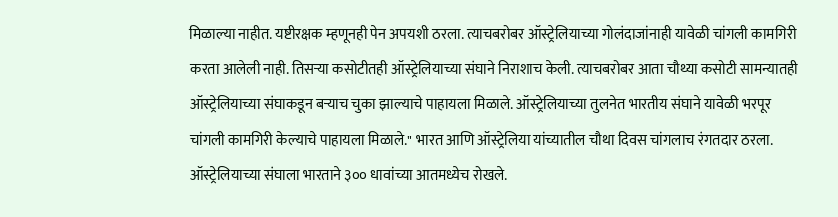मिळाल्या नाहीत. यष्टीरक्षक म्हणूनही पेन अपयशी ठरला. त्याचबरोबर ऑस्ट्रेलियाच्या गोलंदाजांनाही यावेळी चांगली कामगिरी करता आलेली नाही. तिसऱ्या कसोटीतही ऑस्ट्रेलियाच्या संघाने निराशाच केली. त्याचबरोबर आता चौथ्या कसोटी सामन्यातही ऑस्ट्रेलियाच्या संघाकडून बऱ्याच चुका झाल्याचे पाहायला मिळाले. ऑस्ट्रेलियाच्या तुलनेत भारतीय संघाने यावेळी भरपूर चांगली कामगिरी केल्याचे पाहायला मिळाले." भारत आणि ऑस्ट्रेलिया यांच्यातील चौथा दिवस चांगलाच रंगतदार ठरला. ऑस्ट्रेलियाच्या संघाला भारताने ३०० धावांच्या आतमध्येच रोखले.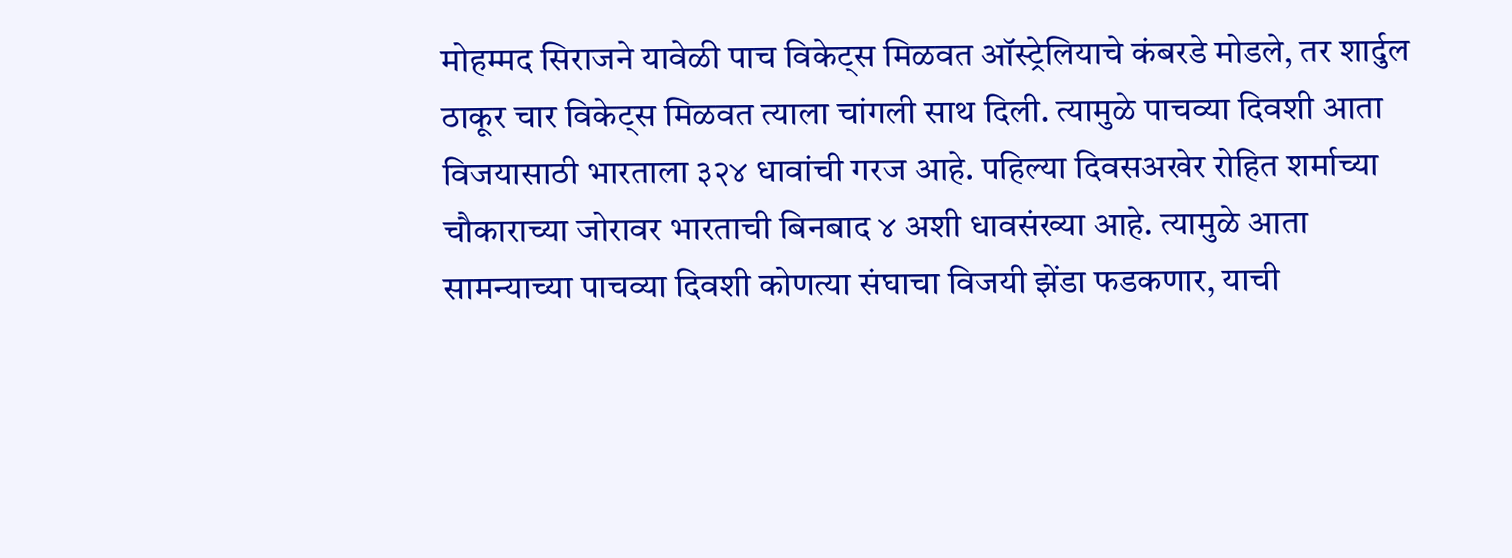मोहम्मद सिराजने यावेळी पाच विकेट्स मिळवत ऑस्ट्रेलियाचे कंबरडे मोडले, तर शार्दुल ठाकूर चार विकेट्स मिळवत त्याला चांगली साथ दिली. त्यामुळे पाचव्या दिवशी आता विजयासाठी भारताला ३२४ धावांची गरज आहे. पहिल्या दिवसअखेर रोहित शर्माच्या चौकाराच्या जोरावर भारताची बिनबाद ४ अशी धावसंख्या आहे. त्यामुळे आता सामन्याच्या पाचव्या दिवशी कोणत्या संघाचा विजयी झेंडा फडकणार, याची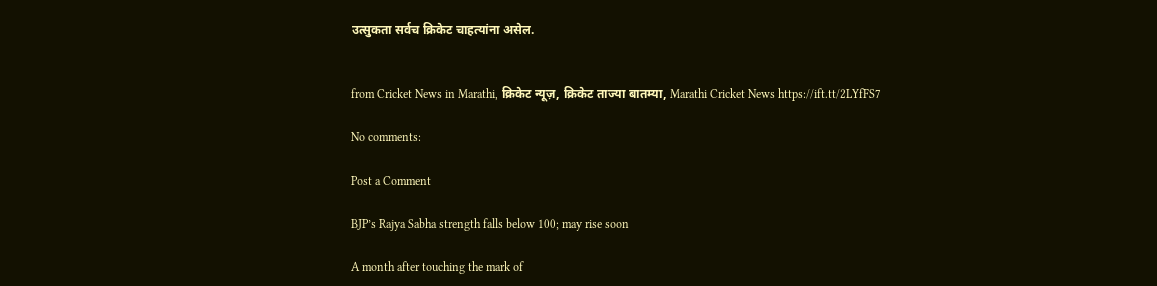उत्सुकता सर्वच क्रिकेट चाहत्यांना असेल.


from Cricket News in Marathi, क्रिकेट न्यूज़, क्रिकेट ताज्या बातम्या, Marathi Cricket News https://ift.tt/2LYfFS7

No comments:

Post a Comment

BJP’s Rajya Sabha strength falls below 100; may rise soon

A month after touching the mark of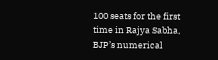100 seats for the first time in Rajya Sabha, BJP’s numerical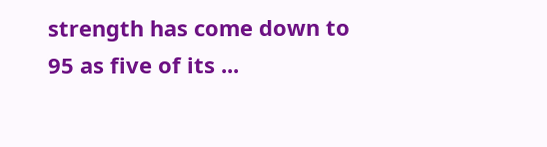strength has come down to 95 as five of its ...